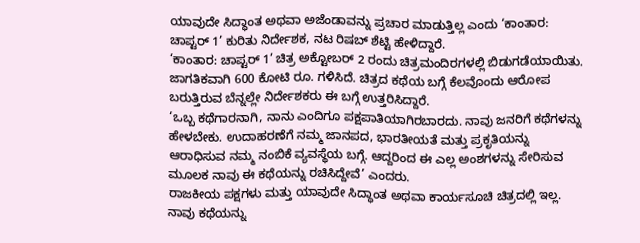ಯಾವುದೇ ಸಿದ್ಧಾಂತ ಅಥವಾ ಅಜೆಂಡಾವನ್ನು ಪ್ರಚಾರ ಮಾಡುತ್ತಿಲ್ಲ ಎಂದು ‘ಕಾಂತಾರ: ಚಾಪ್ಟರ್ 1’ ಕುರಿತು ನಿರ್ದೇಶಕ, ನಟ ರಿಷಬ್ ಶೆಟ್ಟಿ ಹೇಳಿದ್ದಾರೆ.
‘ಕಾಂತಾರ: ಚಾಪ್ಟರ್ 1’ ಚಿತ್ರ ಅಕ್ಟೋಬರ್ 2 ರಂದು ಚಿತ್ರಮಂದಿರಗಳಲ್ಲಿ ಬಿಡುಗಡೆಯಾಯಿತು. ಜಾಗತಿಕವಾಗಿ 600 ಕೋಟಿ ರೂ. ಗಳಿಸಿದೆ. ಚಿತ್ರದ ಕಥೆಯ ಬಗ್ಗೆ ಕೆಲವೊಂದು ಆರೋಪ ಬರುತ್ತಿರುವ ಬೆನ್ನಲ್ಲೇ ನಿರ್ದೇಶಕರು ಈ ಬಗ್ಗೆ ಉತ್ತರಿಸಿದ್ದಾರೆ.
‘ಒಬ್ಬ ಕಥೆಗಾರನಾಗಿ, ನಾನು ಎಂದಿಗೂ ಪಕ್ಷಪಾತಿಯಾಗಿರಬಾರದು. ನಾವು ಜನರಿಗೆ ಕಥೆಗಳನ್ನು ಹೇಳಬೇಕು. ಉದಾಹರಣೆಗೆ ನಮ್ಮ ಜಾನಪದ, ಭಾರತೀಯತೆ ಮತ್ತು ಪ್ರಕೃತಿಯನ್ನು ಆರಾಧಿಸುವ ನಮ್ಮ ನಂಬಿಕೆ ವ್ಯವಸ್ಥೆಯ ಬಗ್ಗೆ. ಆದ್ದರಿಂದ ಈ ಎಲ್ಲ ಅಂಶಗಳನ್ನು ಸೇರಿಸುವ ಮೂಲಕ ನಾವು ಈ ಕಥೆಯನ್ನು ರಚಿಸಿದ್ದೇವೆ’ ಎಂದರು.
ರಾಜಕೀಯ ಪಕ್ಷಗಳು ಮತ್ತು ಯಾವುದೇ ಸಿದ್ಧಾಂತ ಅಥವಾ ಕಾರ್ಯಸೂಚಿ ಚಿತ್ರದಲ್ಲಿ ಇಲ್ಲ. ನಾವು ಕಥೆಯನ್ನು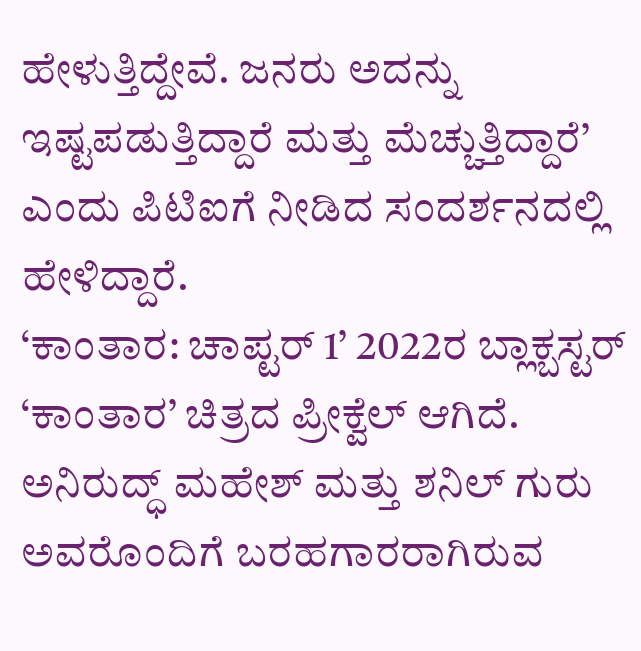ಹೇಳುತ್ತಿದ್ದೇವೆ. ಜನರು ಅದನ್ನು ಇಷ್ಟಪಡುತ್ತಿದ್ದಾರೆ ಮತ್ತು ಮೆಚ್ಚುತ್ತಿದ್ದಾರೆ’ ಎಂದು ಪಿಟಿಐಗೆ ನೀಡಿದ ಸಂದರ್ಶನದಲ್ಲಿ ಹೇಳಿದ್ದಾರೆ.
‘ಕಾಂತಾರ: ಚಾಪ್ಟರ್ 1’ 2022ರ ಬ್ಲಾಕ್ಬಸ್ಟರ್ ‘ಕಾಂತಾರ’ ಚಿತ್ರದ ಪ್ರೀಕ್ವೆಲ್ ಆಗಿದೆ. ಅನಿರುದ್ಧ್ ಮಹೇಶ್ ಮತ್ತು ಶನಿಲ್ ಗುರು ಅವರೊಂದಿಗೆ ಬರಹಗಾರರಾಗಿರುವ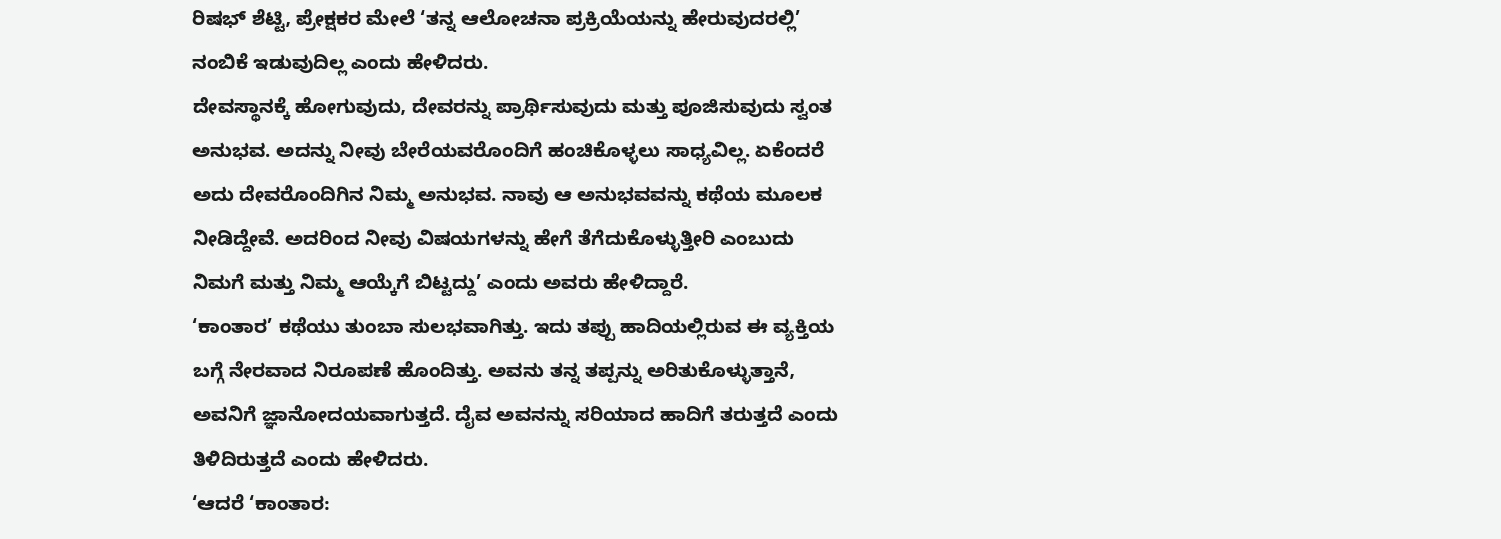ರಿಷಭ್ ಶೆಟ್ಟಿ, ಪ್ರೇಕ್ಷಕರ ಮೇಲೆ ‘ತನ್ನ ಆಲೋಚನಾ ಪ್ರಕ್ರಿಯೆಯನ್ನು ಹೇರುವುದರಲ್ಲಿ’ ನಂಬಿಕೆ ಇಡುವುದಿಲ್ಲ ಎಂದು ಹೇಳಿದರು.
ದೇವಸ್ಥಾನಕ್ಕೆ ಹೋಗುವುದು, ದೇವರನ್ನು ಪ್ರಾರ್ಥಿಸುವುದು ಮತ್ತು ಪೂಜಿಸುವುದು ಸ್ವಂತ ಅನುಭವ. ಅದನ್ನು ನೀವು ಬೇರೆಯವರೊಂದಿಗೆ ಹಂಚಿಕೊಳ್ಳಲು ಸಾಧ್ಯವಿಲ್ಲ. ಏಕೆಂದರೆ ಅದು ದೇವರೊಂದಿಗಿನ ನಿಮ್ಮ ಅನುಭವ. ನಾವು ಆ ಅನುಭವವನ್ನು ಕಥೆಯ ಮೂಲಕ ನೀಡಿದ್ದೇವೆ. ಅದರಿಂದ ನೀವು ವಿಷಯಗಳನ್ನು ಹೇಗೆ ತೆಗೆದುಕೊಳ್ಳುತ್ತೀರಿ ಎಂಬುದು ನಿಮಗೆ ಮತ್ತು ನಿಮ್ಮ ಆಯ್ಕೆಗೆ ಬಿಟ್ಟದ್ದು’ ಎಂದು ಅವರು ಹೇಳಿದ್ದಾರೆ.
‘ಕಾಂತಾರ’ ಕಥೆಯು ತುಂಬಾ ಸುಲಭವಾಗಿತ್ತು. ಇದು ತಪ್ಪು ಹಾದಿಯಲ್ಲಿರುವ ಈ ವ್ಯಕ್ತಿಯ ಬಗ್ಗೆ ನೇರವಾದ ನಿರೂಪಣೆ ಹೊಂದಿತ್ತು. ಅವನು ತನ್ನ ತಪ್ಪನ್ನು ಅರಿತುಕೊಳ್ಳುತ್ತಾನೆ, ಅವನಿಗೆ ಜ್ಞಾನೋದಯವಾಗುತ್ತದೆ. ದೈವ ಅವನನ್ನು ಸರಿಯಾದ ಹಾದಿಗೆ ತರುತ್ತದೆ ಎಂದು ತಿಳಿದಿರುತ್ತದೆ ಎಂದು ಹೇಳಿದರು.
‘ಆದರೆ ‘ಕಾಂತಾರ: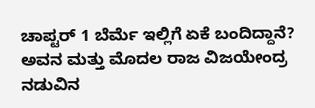ಚಾಪ್ಟರ್ 1 ಬೆರ್ಮೆ ಇಲ್ಲಿಗೆ ಏಕೆ ಬಂದಿದ್ದಾನೆ? ಅವನ ಮತ್ತು ಮೊದಲ ರಾಜ ವಿಜಯೇಂದ್ರ ನಡುವಿನ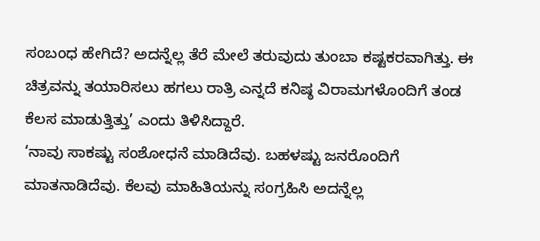ಸಂಬಂಧ ಹೇಗಿದೆ? ಅದನ್ನೆಲ್ಲ ತೆರೆ ಮೇಲೆ ತರುವುದು ತುಂಬಾ ಕಷ್ಟಕರವಾಗಿತ್ತು. ಈ ಚಿತ್ರವನ್ನು ತಯಾರಿಸಲು ಹಗಲು ರಾತ್ರಿ ಎನ್ನದೆ ಕನಿಷ್ಠ ವಿರಾಮಗಳೊಂದಿಗೆ ತಂಡ ಕೆಲಸ ಮಾಡುತ್ತಿತ್ತು’ ಎಂದು ತಿಳಿಸಿದ್ದಾರೆ.
‘ನಾವು ಸಾಕಷ್ಟು ಸಂಶೋಧನೆ ಮಾಡಿದೆವು. ಬಹಳಷ್ಟು ಜನರೊಂದಿಗೆ ಮಾತನಾಡಿದೆವು. ಕೆಲವು ಮಾಹಿತಿಯನ್ನು ಸಂಗ್ರಹಿಸಿ ಅದನ್ನೆಲ್ಲ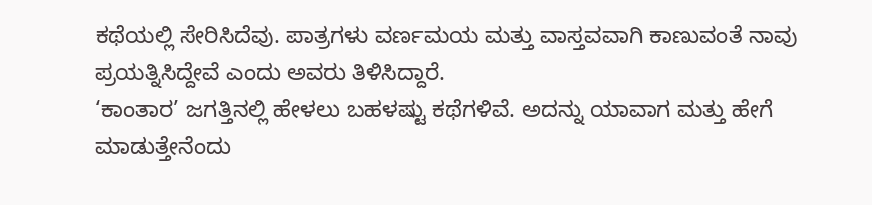ಕಥೆಯಲ್ಲಿ ಸೇರಿಸಿದೆವು. ಪಾತ್ರಗಳು ವರ್ಣಮಯ ಮತ್ತು ವಾಸ್ತವವಾಗಿ ಕಾಣುವಂತೆ ನಾವು ಪ್ರಯತ್ನಿಸಿದ್ದೇವೆ ಎಂದು ಅವರು ತಿಳಿಸಿದ್ದಾರೆ.
‘ಕಾಂತಾರ’ ಜಗತ್ತಿನಲ್ಲಿ ಹೇಳಲು ಬಹಳಷ್ಟು ಕಥೆಗಳಿವೆ. ಅದನ್ನು ಯಾವಾಗ ಮತ್ತು ಹೇಗೆ ಮಾಡುತ್ತೇನೆಂದು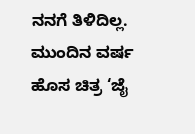ನನಗೆ ತಿಳಿದಿಲ್ಲ. ಮುಂದಿನ ವರ್ಷ ಹೊಸ ಚಿತ್ರ ‘ಜೈ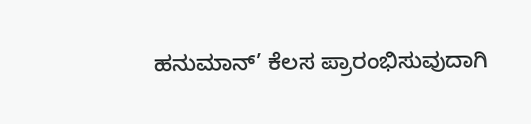ಹನುಮಾನ್’ ಕೆಲಸ ಪ್ರಾರಂಭಿಸುವುದಾಗಿ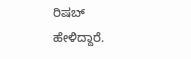ರಿಷಬ್ ಹೇಳಿದ್ದಾರೆ.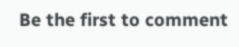Be the first to comment